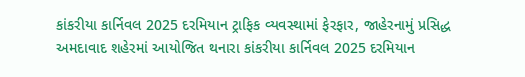કાંકરીયા કાર્નિવલ 2025 દરમિયાન ટ્રાફિક વ્યવસ્થામાં ફેરફાર, જાહેરનામું પ્રસિદ્ધ
અમદાવાદ શહેરમાં આયોજિત થનારા કાંકરીયા કાર્નિવલ 2025 દરમિયાન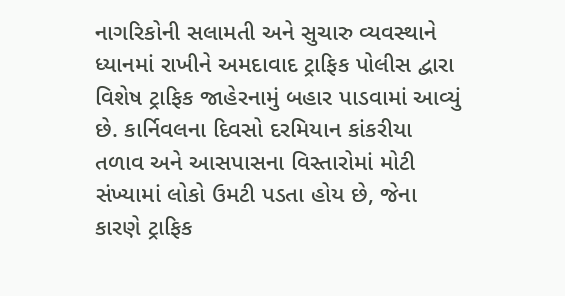નાગરિકોની સલામતી અને સુચારુ વ્યવસ્થાને ધ્યાનમાં રાખીને અમદાવાદ ટ્રાફિક પોલીસ દ્વારા વિશેષ ટ્રાફિક જાહેરનામું બહાર પાડવામાં આવ્યું છે. કાર્નિવલના દિવસો દરમિયાન કાંકરીયા તળાવ અને આસપાસના વિસ્તારોમાં મોટી સંખ્યામાં લોકો ઉમટી પડતા હોય છે, જેના કારણે ટ્રાફિક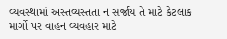વ્યવસ્થામાં અસ્તવ્યસ્તતા ન સર્જાય તે માટે કેટલાક માર્ગો પર વાહન વ્યવહાર માટે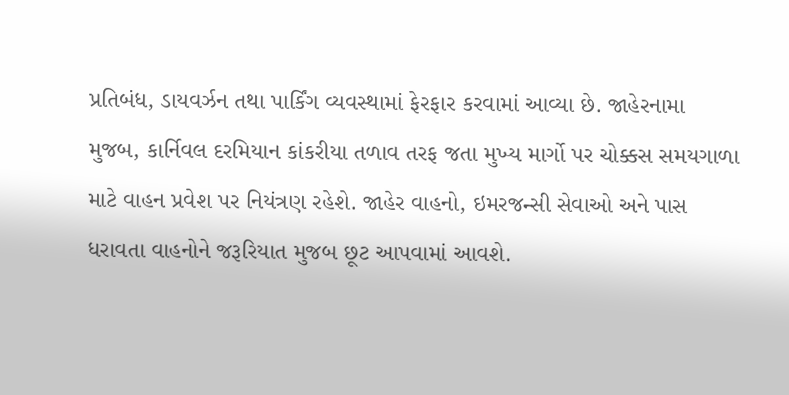પ્રતિબંધ, ડાયવર્ઝન તથા પાર્કિંગ વ્યવસ્થામાં ફેરફાર કરવામાં આવ્યા છે. જાહેરનામા મુજબ, કાર્નિવલ દરમિયાન કાંકરીયા તળાવ તરફ જતા મુખ્ય માર્ગો પર ચોક્કસ સમયગાળા માટે વાહન પ્રવેશ પર નિયંત્રણ રહેશે. જાહેર વાહનો, ઇમરજન્સી સેવાઓ અને પાસ ધરાવતા વાહનોને જરૂરિયાત મુજબ છૂટ આપવામાં આવશે.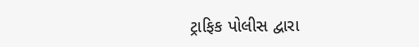ટ્રાફિક પોલીસ દ્વારા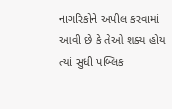નાગરિકોને અપીલ કરવામાં આવી છે કે તેઓ શક્ય હોય ત્યાં સુધી પબ્લિક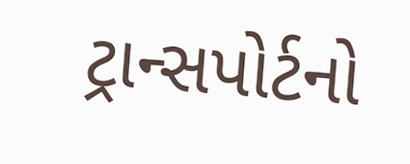ટ્રાન્સપોર્ટનો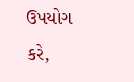ઉપયોગ કરે,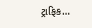ટ્રાફિક…